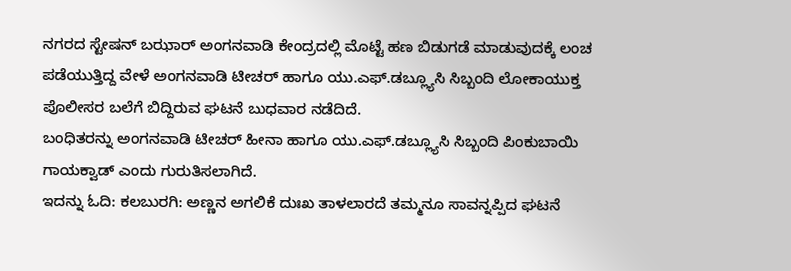ನಗರದ ಸ್ಟೇಷನ್ ಬಝಾರ್ ಅಂಗನವಾಡಿ ಕೇಂದ್ರದಲ್ಲಿ ಮೊಟ್ಟೆ ಹಣ ಬಿಡುಗಡೆ ಮಾಡುವುದಕ್ಕೆ ಲಂಚ ಪಡೆಯುತ್ತಿದ್ದ ವೇಳೆ ಅಂಗನವಾಡಿ ಟೀಚರ್ ಹಾಗೂ ಯು.ಎಫ್.ಡಬ್ಲ್ಯೂಸಿ ಸಿಬ್ಬಂದಿ ಲೋಕಾಯುಕ್ತ ಪೊಲೀಸರ ಬಲೆಗೆ ಬಿದ್ದಿರುವ ಘಟನೆ ಬುಧವಾರ ನಡೆದಿದೆ.
ಬಂಧಿತರನ್ನು ಅಂಗನವಾಡಿ ಟೀಚರ್ ಹೀನಾ ಹಾಗೂ ಯು.ಎಫ್.ಡಬ್ಲ್ಯೂಸಿ ಸಿಬ್ಬಂದಿ ಪಿಂಕುಬಾಯಿ ಗಾಯಕ್ವಾಡ್ ಎಂದು ಗುರುತಿಸಲಾಗಿದೆ.
ಇದನ್ನು ಓದಿ: ಕಲಬುರಗಿ: ಅಣ್ಣನ ಅಗಲಿಕೆ ದುಃಖ ತಾಳಲಾರದೆ ತಮ್ಮನೂ ಸಾವನ್ನಪ್ಪಿದ ಘಟನೆ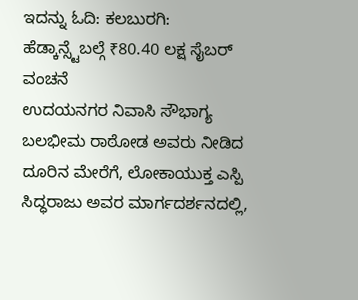ಇದನ್ನು ಓದಿ: ಕಲಬುರಗಿ: ಹೆಡ್ಕಾನ್ಸ್ಟೆಬಲ್ಗೆ ₹80.40 ಲಕ್ಷ ಸೈಬರ್ ವಂಚನೆ
ಉದಯನಗರ ನಿವಾಸಿ ಸೌಭಾಗ್ಯ ಬಲಭೀಮ ರಾಠೋಡ ಅವರು ನೀಡಿದ ದೂರಿನ ಮೇರೆಗೆ, ಲೋಕಾಯುಕ್ತ ಎಸ್ಪಿ ಸಿದ್ಧರಾಜು ಅವರ ಮಾರ್ಗದರ್ಶನದಲ್ಲಿ,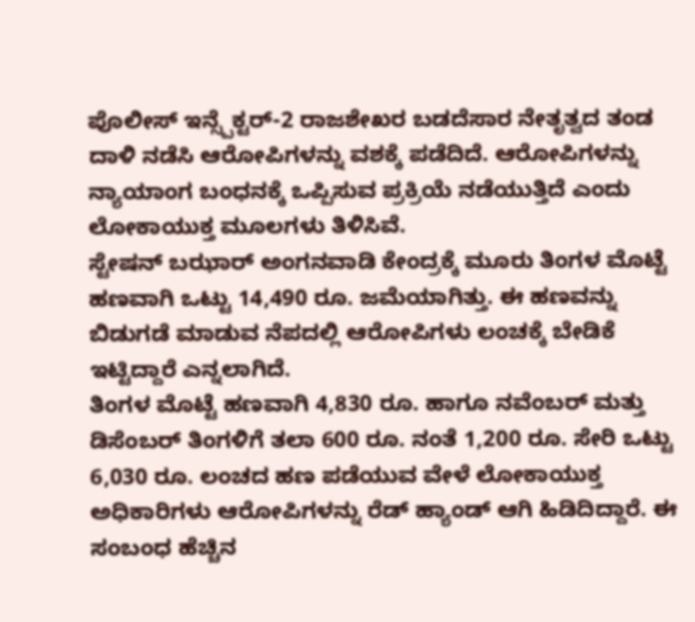ಪೊಲೀಸ್ ಇನ್ಸ್ಪೆಕ್ಟರ್-2 ರಾಜಶೇಖರ ಬಡದೆಸಾರ ನೇತೃತ್ವದ ತಂಡ ದಾಳಿ ನಡೆಸಿ ಆರೋಪಿಗಳನ್ನು ವಶಕ್ಕೆ ಪಡೆದಿದೆ. ಆರೋಪಿಗಳನ್ನು ನ್ಯಾಯಾಂಗ ಬಂಧನಕ್ಕೆ ಒಪ್ಪಿಸುವ ಪ್ರಕ್ರಿಯೆ ನಡೆಯುತ್ತಿದೆ ಎಂದು ಲೋಕಾಯುಕ್ತ ಮೂಲಗಳು ತಿಳಿಸಿವೆ.
ಸ್ಟೇಷನ್ ಬಝಾರ್ ಅಂಗನವಾಡಿ ಕೇಂದ್ರಕ್ಕೆ ಮೂರು ತಿಂಗಳ ಮೊಟ್ಟೆ ಹಣವಾಗಿ ಒಟ್ಟು 14,490 ರೂ. ಜಮೆಯಾಗಿತ್ತು. ಈ ಹಣವನ್ನು ಬಿಡುಗಡೆ ಮಾಡುವ ನೆಪದಲ್ಲಿ ಆರೋಪಿಗಳು ಲಂಚಕ್ಕೆ ಬೇಡಿಕೆ ಇಟ್ಟಿದ್ದಾರೆ ಎನ್ನಲಾಗಿದೆ.
ತಿಂಗಳ ಮೊಟ್ಟೆ ಹಣವಾಗಿ 4,830 ರೂ. ಹಾಗೂ ನವೆಂಬರ್ ಮತ್ತು ಡಿಸೆಂಬರ್ ತಿಂಗಳಿಗೆ ತಲಾ 600 ರೂ. ನಂತೆ 1,200 ರೂ. ಸೇರಿ ಒಟ್ಟು 6,030 ರೂ. ಲಂಚದ ಹಣ ಪಡೆಯುವ ವೇಳೆ ಲೋಕಾಯುಕ್ತ ಅಧಿಕಾರಿಗಳು ಆರೋಪಿಗಳನ್ನು ರೆಡ್ ಹ್ಯಾಂಡ್ ಆಗಿ ಹಿಡಿದಿದ್ದಾರೆ. ಈ ಸಂಬಂಧ ಹೆಚ್ಚಿನ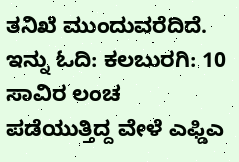ತನಿಖೆ ಮುಂದುವರೆದಿದೆ.
ಇನ್ನು ಓದಿ: ಕಲಬುರಗಿ: 10 ಸಾವಿರ ಲಂಚ ಪಡೆಯುತ್ತಿದ್ದ ವೇಳೆ ಎಫ್ಡಿಎ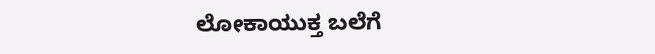ಲೋಕಾಯುಕ್ತ ಬಲೆಗೆ